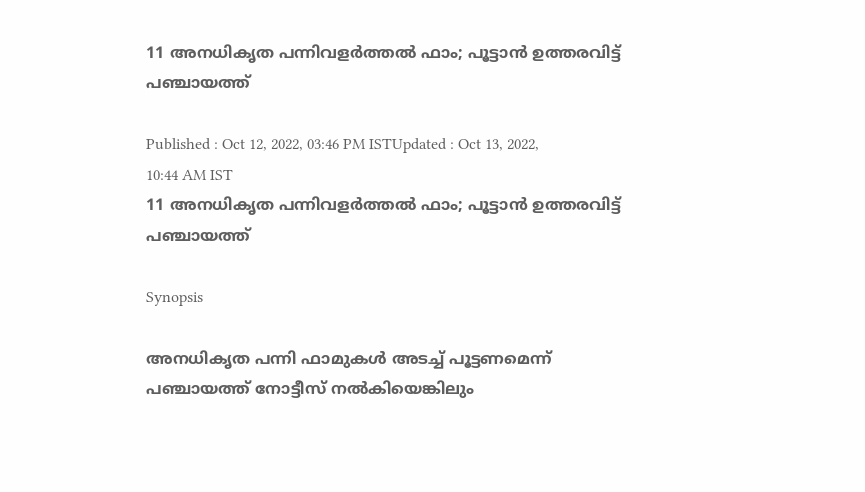11 അനധികൃത പന്നിവളര്‍ത്തല്‍ ഫാം; പൂട്ടാന്‍ ഉത്തരവിട്ട് പഞ്ചായത്ത്

Published : Oct 12, 2022, 03:46 PM ISTUpdated : Oct 13, 2022, 10:44 AM IST
11 അനധികൃത പന്നിവളര്‍ത്തല്‍ ഫാം; പൂട്ടാന്‍ ഉത്തരവിട്ട് പഞ്ചായത്ത്

Synopsis

അനധികൃത പന്നി ഫാമുകള്‍ അടച്ച് പൂട്ടണമെന്ന് പഞ്ചായത്ത് നോട്ടീസ് നല്‍കിയെങ്കിലും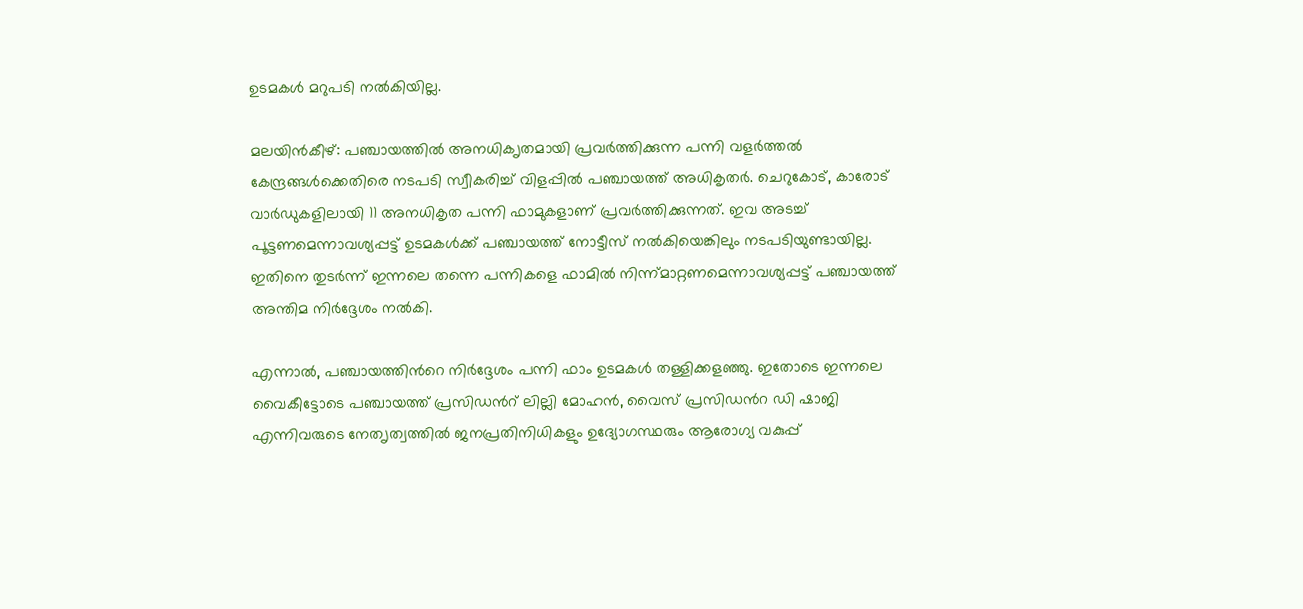ഉടമകള്‍ മറുപടി നല്‍കിയില്ല.

മലയിന്‍കീഴ്: പഞ്ചായത്തില്‍ അനധിക‍ൃതമായി പ്രവര്‍ത്തിക്കുന്ന പന്നി വളര്‍ത്തല്‍ കേന്ദ്രങ്ങള്‍ക്കെതിരെ നടപടി സ്വീകരിച്ച് വിളപ്പില്‍ പഞ്ചായത്ത് അധികൃതര്‍. ചെറുകോട്, കാരോട് വാര്‍ഡുകളിലായി 11 അനധികൃത പന്നി ഫാമുകളാണ് പ്രവര്‍ത്തിക്കുന്നത്. ഇവ അടച്ച് പൂട്ടണമെന്നാവശ്യപ്പട്ട് ഉടമകള്‍ക്ക് പഞ്ചായത്ത് നോട്ടീസ് നല്‍കിയെങ്കിലും നടപടിയുണ്ടായില്ല. ഇതിനെ തുടര്‍ന്ന് ഇന്നലെ തന്നെ പന്നികളെ ഫാമില്‍ നിന്ന്മാറ്റണമെന്നാവശ്യപ്പട്ട് പഞ്ചായത്ത് അന്തിമ നിര്‍ദ്ദേശം നല്‍കി.

എന്നാല്‍, പഞ്ചായത്തിന്‍റെ നിര്‍ദ്ദേശം പന്നി ഫാം ഉടമകള്‍ തള്ളിക്കളഞ്ഞു. ഇതോടെ ഇന്നലെ വൈകീട്ടോടെ പഞ്ചായത്ത് പ്രസിഡന്‍റ് ലില്ലി മോഹന്‍, വൈസ് പ്രസിഡന്‍റ ഡി ഷാജി എന്നിവരുടെ നേത‍ൃത്വത്തില്‍ ജനപ്രതിനിധികളും ഉദ്യോഗസ്ഥരും ആരോഗ്യ വകുപ്പ്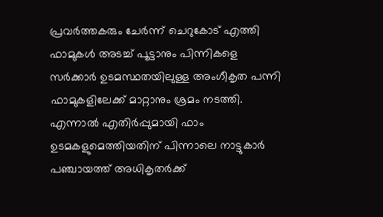പ്രവര്‍ത്തകരും ചേര്‍ന്ന് ചെറുകോട് എത്തി ഫാമുകള്‍ അടച്ച് പൂട്ടാനും പിന്നികളെ സര്‍ക്കാര്‍ ഉടമസ്ഥതയിലുള്ള അംഗീകൃത പന്നി ഫാമുകളിലേക്ക് മാറ്റാനും ശ്രമം നടത്തി. എന്നാല്‍ എതിര്‍പ്പുമായി ഫാം ഉടമകളുമെത്തിയതിന് പിന്നാലെ നാട്ടുകാര്‍ പഞ്ചായത്ത് അധികൃതര്‍ക്ക്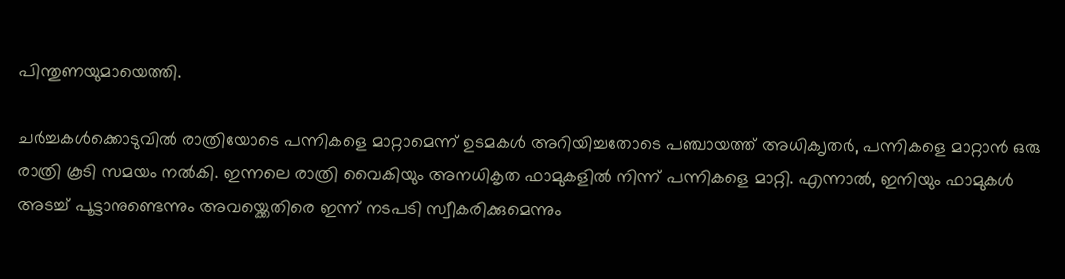പിന്തുണയുമായെത്തി.

ചര്‍ച്ചകള്‍ക്കൊടുവില്‍ രാത്രിയോടെ പന്നികളെ മാറ്റാമെന്ന് ഉടമകള്‍ അറിയിച്ചതോടെ പഞ്ചായത്ത് അധിക‍ൃതര്‍, പന്നികളെ മാറ്റാന്‍ ഒരു രാത്രി കൂടി സമയം നല്‍കി. ഇന്നലെ രാത്രി വൈകിയും അനധികൃത ഫാമുകളില്‍ നിന്ന് പന്നികളെ മാറ്റി. എന്നാല്‍, ഇനിയും ഫാമുകള്‍ അടച്ച് പൂട്ടാനുണ്ടെന്നും അവയ്ക്കെതിരെ ഇന്ന് നടപടി സ്വീകരിക്കുമെന്നും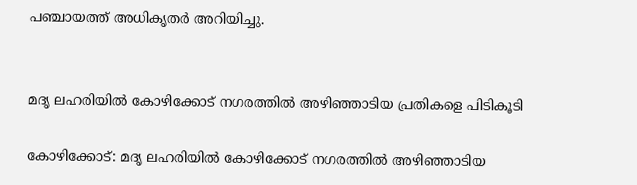പഞ്ചായത്ത് അധിക‍ൃതര്‍ അറിയിച്ചു.


മദൃ ലഹരിയിൽ കോഴിക്കോട് നഗരത്തിൽ അഴിഞ്ഞാടിയ പ്രതികളെ പിടികൂടി

കോഴിക്കോട്: മദൃ ലഹരിയിൽ കോഴിക്കോട് നഗരത്തിൽ അഴിഞ്ഞാടിയ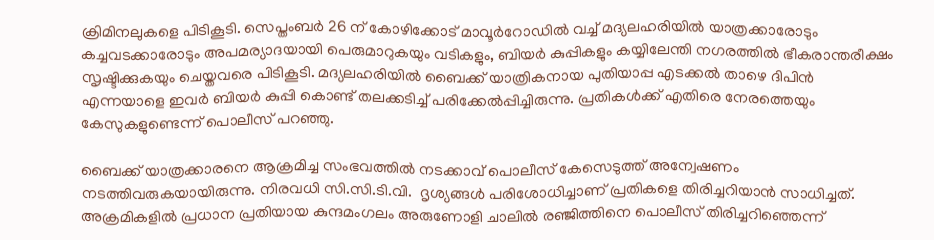ക്രിമിനലുകളെ പിടികൂടി. സെപ്തംബർ 26 ന് കോഴിക്കോട് മാവൂർറോഡിൽ വച്ച് മദ്യലഹരിയിൽ യാത്രക്കാരോടും കച്ചവടക്കാരോടും അപമര്യാദയായി പെരുമാറുകയും വടികളും, ബിയർ കുപ്പികളും കയ്യിലേന്തി നഗരത്തിൽ ഭീകരാന്തരീക്ഷം സൃഷ്ടിക്കുകയും ചെയ്തവരെ പിടികൂടി. മദ്യലഹരിയില്‍ ബൈക്ക് യാത്രികനായ പുതിയാപ്പ എടക്കൽ താഴെ ദിപിൻ എന്നയാളെ ഇവര്‍ ബിയർ കുപ്പി കൊണ്ട് തലക്കടിച്ച് പരിക്കേൽപ്പിച്ചിരുന്നു. പ്രതികള്‍ക്ക് എതിരെ നേരത്തെയും കേസുകളുണ്ടെന്ന് പൊലീസ് പറഞ്ഞു.

ബൈക്ക് യാത്രക്കാരനെ ആക്രമിച്ച സംഭവത്തിൽ നടക്കാവ് പൊലീസ് കേസെടുത്ത് അന്വേഷണം നടത്തിവരുകയായിരുന്നു. നിരവധി സി.സി.ടി.വി.  ദൃശ്യങ്ങൾ പരിശോധിച്ചാണ് പ്രതികളെ തിരിച്ചറിയാൻ സാധിച്ചത്. അക്രമികളില്‍ പ്രധാന പ്രതിയായ കുന്ദമംഗലം അരുണോളി ചാലിൽ രഞ്ജിത്തിനെ പൊലീസ് തിരിച്ചറിഞ്ഞെന്ന്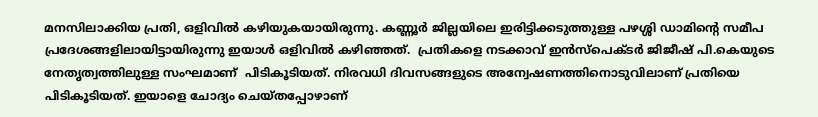മനസിലാക്കിയ പ്രതി, ഒളിവില്‍ കഴിയുകയായിരുന്നു. കണ്ണൂർ ജില്ലയിലെ ഇരിട്ടിക്കടുത്തുള്ള പഴശ്ശി ഡാമിന്‍റെ സമീപ പ്രദേശങ്ങളിലായിട്ടായിരുന്നു ഇയാള്‍ ഒളിവിൽ കഴിഞ്ഞത്.  പ്രതികളെ നടക്കാവ് ഇൻസ്പെക്ടർ ജിജീഷ് പി.കെയുടെ നേതൃത്വത്തിലുള്ള സംഘമാണ്  പിടികൂടിയത്. നിരവധി ദിവസങ്ങളുടെ അന്വേഷണത്തിനൊടുവിലാണ് പ്രതിയെ പിടികൂടിയത്. ഇയാളെ ചോദ്യം ചെയ്തപ്പോഴാണ്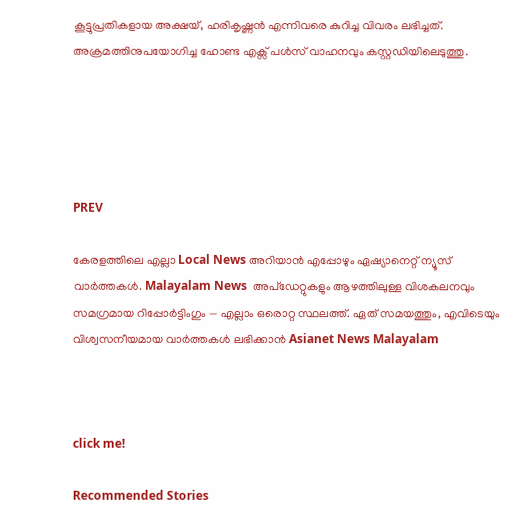കൂട്ടുപ്രതികളായ അക്ഷയ്, ഹരികൃഷ്ണൻ എന്നിവരെ കുറിച്ച വിവരം ലഭിച്ചത്. അക്രമത്തിനുപയോഗിച്ച ഹോണ്ട എക്സ് പൾസ് വാഹനവും കസ്റ്റഡിയിലെടുത്തു.





PREV

കേരളത്തിലെ എല്ലാ Local News അറിയാൻ എപ്പോഴും ഏഷ്യാനെറ്റ് ന്യൂസ് വാർത്തകൾ. Malayalam News  അപ്‌ഡേറ്റുകളും ആഴത്തിലുള്ള വിശകലനവും സമഗ്രമായ റിപ്പോർട്ടിംഗും — എല്ലാം ഒരൊറ്റ സ്ഥലത്ത്. ഏത് സമയത്തും, എവിടെയും വിശ്വസനീയമായ വാർത്തകൾ ലഭിക്കാൻ Asianet News Malayalam



click me!

Recommended Stories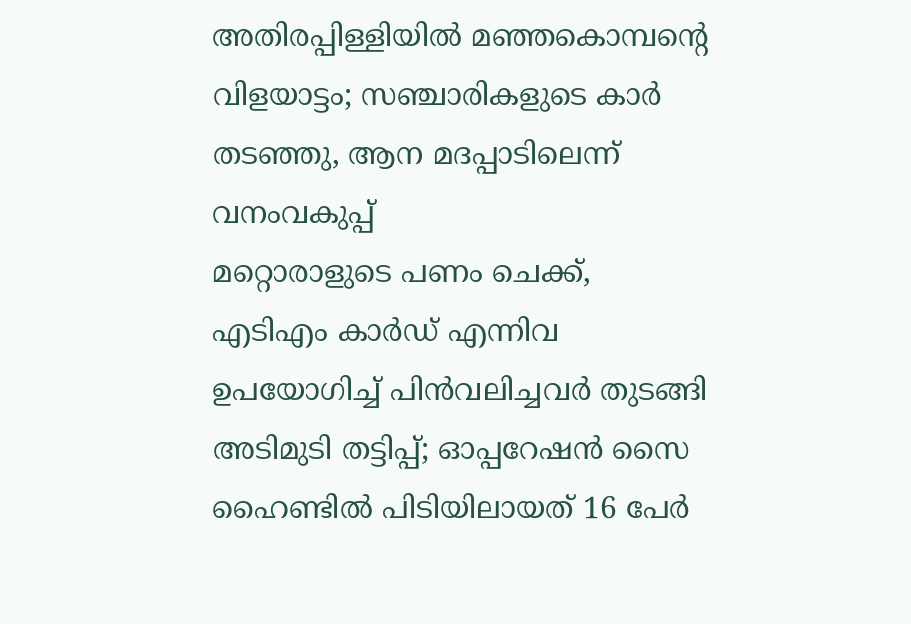അതിരപ്പിള്ളിയിൽ മഞ്ഞകൊമ്പന്റെ വിളയാട്ടം; സഞ്ചാരികളുടെ കാർ തടഞ്ഞു, ആന മദപ്പാടിലെന്ന് വനംവകുപ്പ്
മറ്റൊരാളുടെ പണം ചെക്ക്, എടിഎം കാർഡ് എന്നിവ ഉപയോഗിച്ച് പിൻവലിച്ചവർ തുടങ്ങി അടിമുടി തട്ടിപ്പ്; ഓപ്പറേഷൻ സൈ ഹൈണ്ടിൽ പിടിയിലായത് 16 പേർ